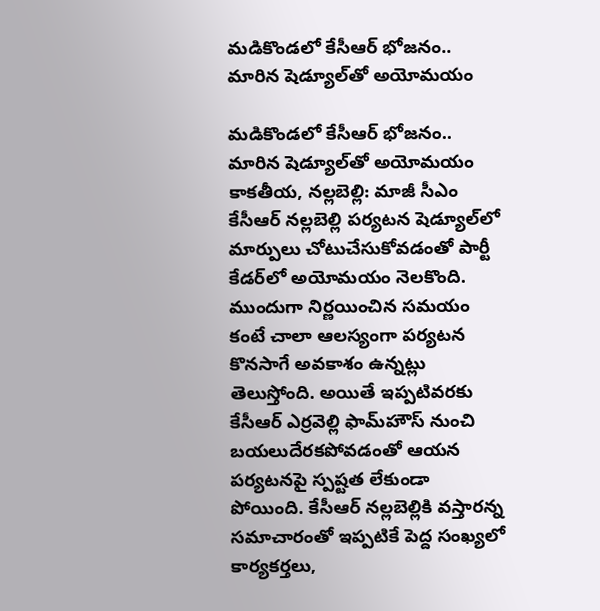మడికొండలో కేసీఆర్‌ భోజనం.. మారిన షెడ్యూల్‌తో అయోమయం

మడికొండలో కేసీఆర్‌ భోజనం.. మారిన షెడ్యూల్‌తో అయోమయం కాకతీయ, నల్లబెల్లి: మాజీ సీఎం కేసీఆర్‌ నల్లబెల్లి పర్యటన షెడ్యూల్‌లో మార్పులు చోటుచేసుకోవడంతో పార్టీ కేడర్‌లో అయోమయం నెలకొంది. ముందుగా నిర్ణయించిన సమయం కంటే చాలా ఆలస్యంగా పర్యటన కొనసాగే అవకాశం ఉన్నట్లు తెలుస్తోంది. అయితే ఇప్పటివరకు కేసీఆర్‌ ఎర్రవెల్లి ఫామ్‌హౌస్‌ నుంచి బయలుదేరకపోవడంతో ఆయన పర్యటనపై స్పష్టత లేకుండా పోయింది. కేసీఆర్‌ నల్లబెల్లికి వస్తారన్న సమాచారంతో ఇప్పటికే పెద్ద సంఖ్యలో కార్యకర్తలు,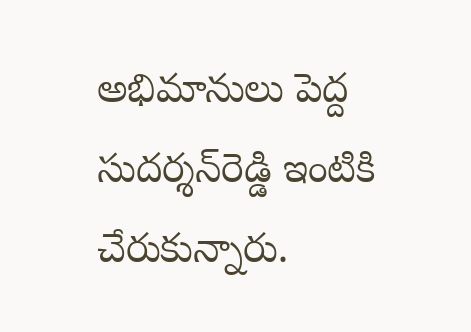అభిమానులు పెద్ద సుదర్శన్‌రెడ్డి ఇంటికి చేరుకున్నారు.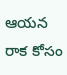ఆయన రాక కోసం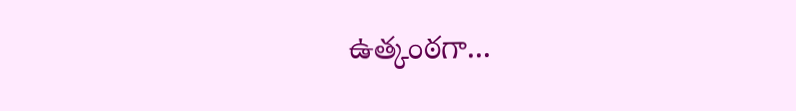ఉత్కంఠగా...